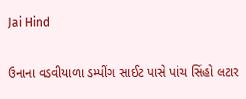Jai Hind

ઉનાના વડવીયાળા ડમ્પીંગ સાઈટ પાસે પાંચ સિંહો લટાર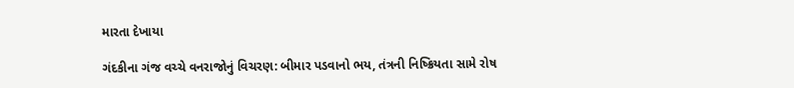મારતા દેખાયા

ગંદકીના ગંજ વચ્ચે વનરાજોનું વિચરણ: બીમાર પડવાનો ભય, તંત્રની નિષ્ક્રિયતા સામે રોષ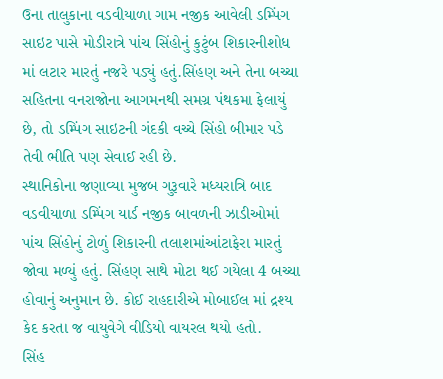ઉના તાલુકાના વડવીયાળા ગામ નજીક આવેલી ડમ્પિંગ સાઇટ પાસે મોડીરાત્રે પાંચ સિંહોનું કુટુંબ શિકારનીશોધ માં લટાર મારતું નજરે પડ્યું હતું.સિંહણ અને તેના બચ્ચા સહિતના વનરાજોના આગમનથી સમગ્ર પંથકમા ફેલાયું છે, તો ડમ્પિંગ સાઇટની ગંદકી વચ્ચે સિંહો બીમાર પડે તેવી ભીતિ પણ સેવાઈ રહી છે.
સ્થાનિકોના જણાવ્યા મુજબ ગુરૂવારે મધ્યરાત્રિ બાદ વડવીયાળા ડમ્પિંગ યાર્ડ નજીક બાવળની ઝાડીઓમાં પાંચ સિંહોનું ટોળું શિકારની તલાશમાંઆંટાફેરા મારતું જોવા મળ્યું હતું. સિંહણ સાથે મોટા થઈ ગયેલા 4 બચ્ચા હોવાનું અનુમાન છે. કોઈ રાહદારીએ મોબાઈલ માં દ્રશ્ય કેદ કરતા જ વાયુવેગે વીડિયો વાયરલ થયો હતો.
સિંહ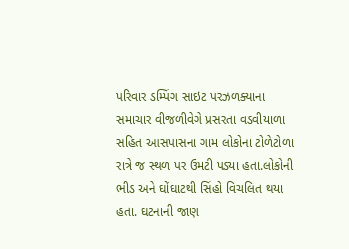પરિવાર ડમ્પિંગ સાઇટ પરઝળક્યાના સમાચાર વીજળીવેગે પ્રસરતા વડવીયાળા સહિત આસપાસના ગામ લોકોના ટોળેટોળા રાત્રે જ સ્થળ પર ઉમટી પડ્યા હતા.લોકોની ભીડ અને ઘોંઘાટથી સિંહો વિચલિત થયા હતા. ઘટનાની જાણ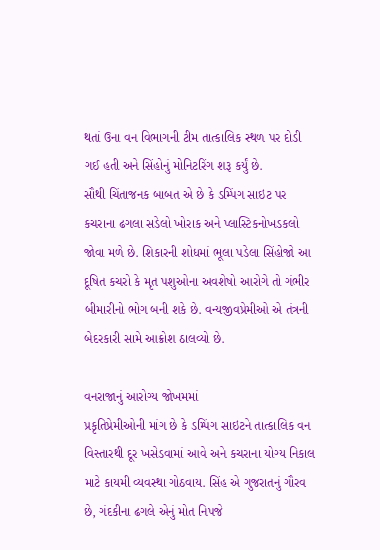થતાં ઉના વન વિભાગની ટીમ તાત્કાલિક સ્થળ પર દોડી ગઈ હતી અને સિંહોનું મોનિટરિંગ શરૂ કર્યું છે.
સૌથી ચિંતાજનક બાબત એ છે કે ડમ્પિંગ સાઇટ પર કચરાના ઢગલા સડેલો ખોરાક અને પ્લાસ્ટિકનોખડકલો જોવા મળે છે. શિકારની શોધમાં ભૂલા પડેલા સિંહોજો આ દૂષિત કચરો કે મૃત પશુઓના અવશેષો આરોગે તો ગંભીર બીમારીનો ભોગ બની શકે છે. વન્યજીવપ્રેમીઓ એ તંત્રની બેદરકારી સામે આક્રોશ ઠાલવ્યો છે.

વનરાજાનું આરોગ્ય જોખમમાં
પ્રકૃતિપ્રેમીઓની માંગ છે કે ડમ્પિંગ સાઇટને તાત્કાલિક વન વિસ્તારથી દૂર ખસેડવામાં આવે અને કચરાના યોગ્ય નિકાલ માટે કાયમી વ્યવસ્થા ગોઠવાય. સિંહ એ ગુજરાતનું ગૌરવ છે, ગંદકીના ઢગલે એનું મોત નિપજે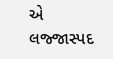એ લજ્જાસ્પદ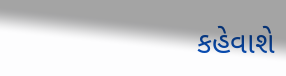કહેવાશે